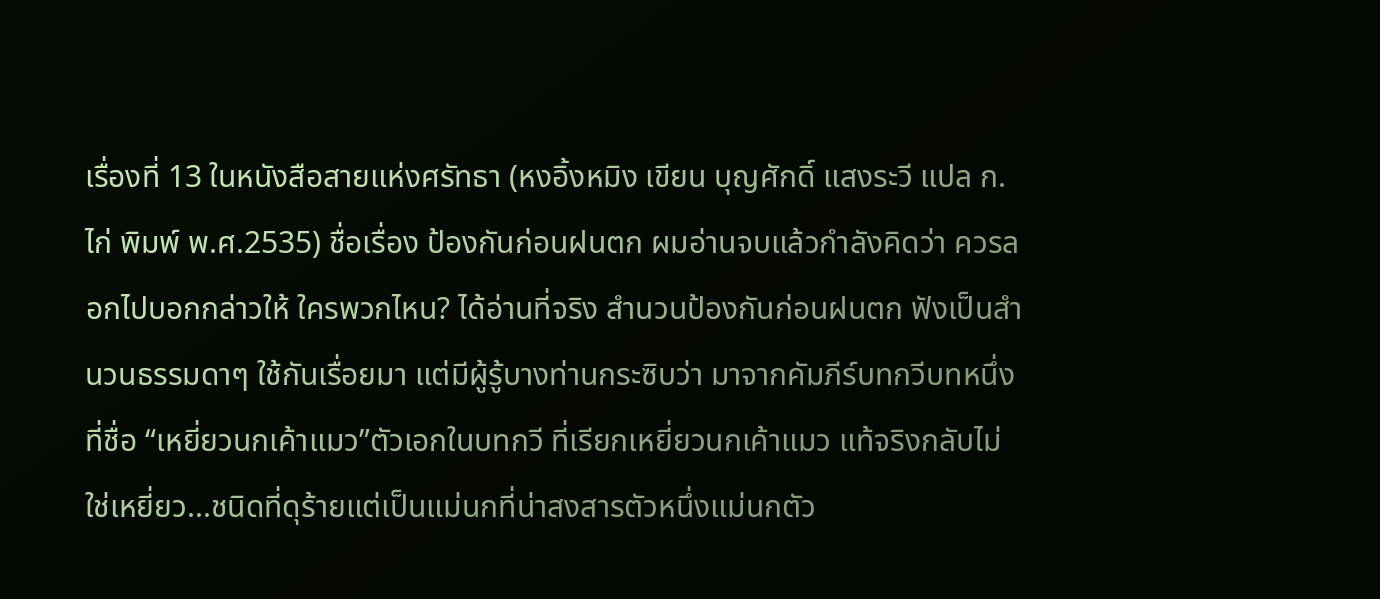เรื่องที่ 13 ในหนังสือสายแห่งศรัทธา (หงอิ้งหมิง เขียน บุญศักดิ์ แสงระวี แปล ก.ไก่ พิมพ์ พ.ศ.2535) ชื่อเรื่อง ป้องกันก่อนฝนตก ผมอ่านจบแล้วกำลังคิดว่า ควรลอกไปบอกกล่าวให้ ใครพวกไหน? ได้อ่านที่จริง สำนวนป้องกันก่อนฝนตก ฟังเป็นสำนวนธรรมดาๆ ใช้กันเรื่อยมา แต่มีผู้รู้บางท่านกระซิบว่า มาจากคัมภีร์บทกวีบทหนึ่งที่ชื่อ “เหยี่ยวนกเค้าแมว”ตัวเอกในบทกวี ที่เรียกเหยี่ยวนกเค้าแมว แท้จริงกลับไม่ใช่เหยี่ยว...ชนิดที่ดุร้ายแต่เป็นแม่นกที่น่าสงสารตัวหนึ่งแม่นกตัว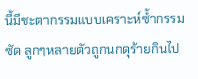นี้มีชะตากรรมแบบเคราะห์ซ้ำกรรมซัด ลูกๆหลายตัวถูกนกดุร้ายกินไป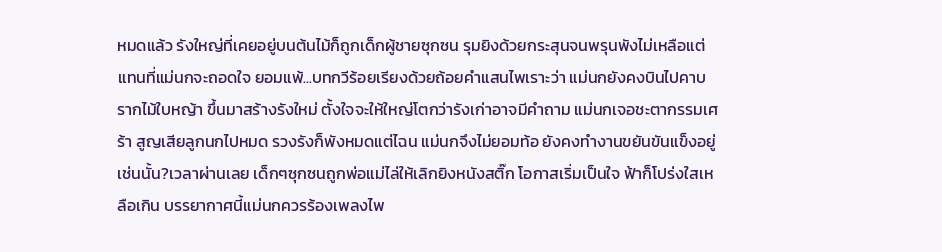หมดแล้ว รังใหญ่ที่เคยอยู่บนต้นไม้ก็ถูกเด็กผู้ชายซุกซน รุมยิงด้วยกระสุนจนพรุนพังไม่เหลือแต่แทนที่แม่นกจะถอดใจ ยอมแพ้...บทกวีร้อยเรียงด้วยถ้อยคำแสนไพเราะว่า แม่นกยังคงบินไปคาบรากไม้ใบหญ้า ขึ้นมาสร้างรังใหม่ ตั้งใจจะให้ใหญ่โตกว่ารังเก่าอาจมีคำถาม แม่นกเจอชะตากรรมเศร้า สูญเสียลูกนกไปหมด รวงรังก็พังหมดแต่ไฉน แม่นกจึงไม่ยอมท้อ ยังคงทำงานขยันขันแข็งอยู่เช่นนั้น?เวลาผ่านเลย เด็กๆซุกซนถูกพ่อแม่ไล่ให้เลิกยิงหนังสติ๊ก โอกาสเริ่มเป็นใจ ฟ้าก็โปร่งใสเหลือเกิน บรรยากาศนี้แม่นกควรร้องเพลงไพ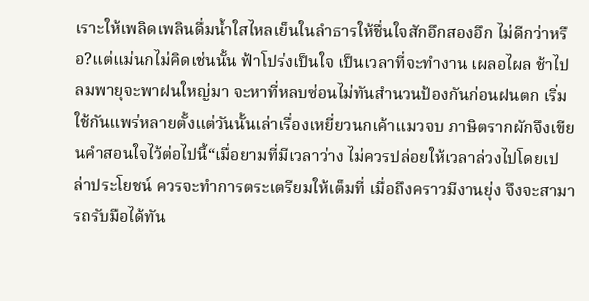เราะให้เพลิดเพลินดื่มน้ำใสไหลเย็นในลำธารให้ชื่นใจสักอึกสองอึก ไม่ดีกว่าหรือ?แต่แม่นกไม่คิดเช่นนั้น ฟ้าโปร่งเป็นใจ เป็นเวลาที่จะทำงาน เผลอไผล ช้าไป ลมพายุจะพาฝนใหญ่มา จะหาที่หลบซ่อนไม่ทันสำนวนป้องกันก่อนฝนตก เริ่มใช้กันแพร่หลายตั้งแต่วันนั้นเล่าเรื่องเหยี่ยวนกเค้าแมวจบ ภาษิตรากผักจึงเขียนคำสอนใจไว้ต่อไปนี้“เมื่อยามที่มีเวลาว่าง ไม่ควรปล่อยให้เวลาล่วงไปโดยเปล่าประโยชน์ ควรจะทำการตระเตรียมให้เต็มที่ เมื่อถึงคราวมีงานยุ่ง จึงจะสามารถรับมือได้ทัน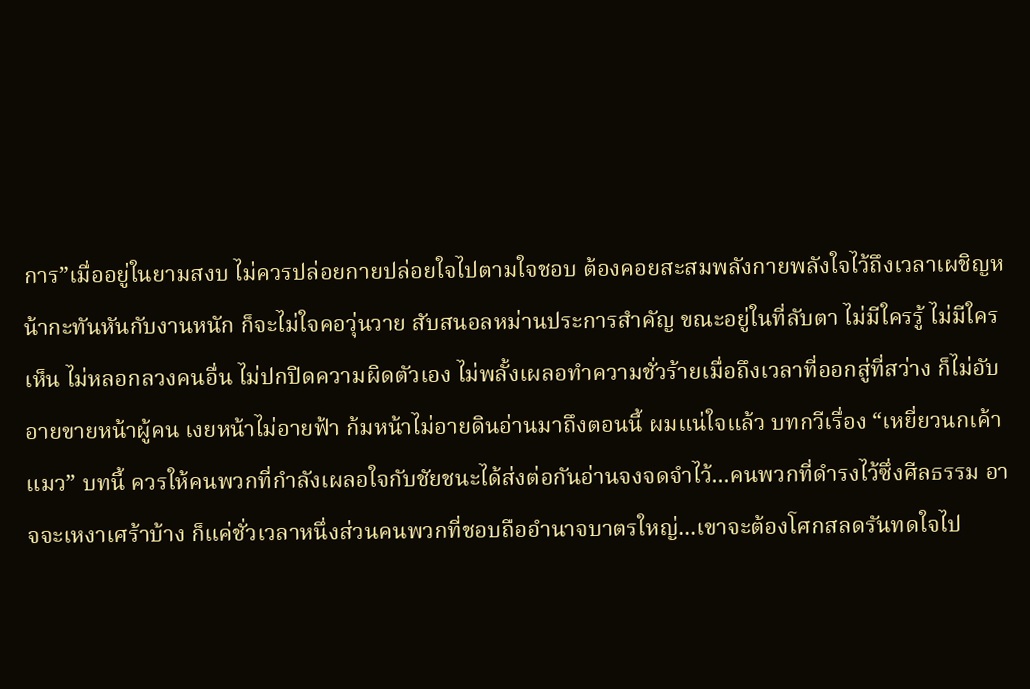การ”เมื่ออยู่ในยามสงบ ไม่ควรปล่อยกายปล่อยใจไปตามใจชอบ ต้องคอยสะสมพลังกายพลังใจไว้ถึงเวลาเผชิญหน้ากะทันหันกับงานหนัก ก็จะไม่ใจคอวุ่นวาย สับสนอลหม่านประการสำคัญ ขณะอยู่ในที่ลับตา ไม่มีใครรู้ ไม่มีใครเห็น ไม่หลอกลวงคนอื่น ไม่ปกปิดความผิดตัวเอง ไม่พลั้งเผลอทำความชั่วร้ายเมื่อถึงเวลาที่ออกสู่ที่สว่าง ก็ไม่อับอายขายหน้าผู้คน เงยหน้าไม่อายฟ้า ก้มหน้าไม่อายดินอ่านมาถึงตอนนี้ ผมแน่ใจแล้ว บทกวีเรื่อง “เหยี่ยวนกเค้าแมว” บทนี้ ควรให้คนพวกที่กำลังเผลอใจกับชัยชนะได้ส่งต่อกันอ่านจงจดจำไว้...คนพวกที่ดำรงไว้ซึ่งศีลธรรม อาจจะเหงาเศร้าบ้าง ก็แค่ชั่วเวลาหนึ่งส่วนคนพวกที่ชอบถืออำนาจบาตรใหญ่...เขาจะต้องโศกสลดรันทดใจไป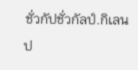ชั่วกัปชั่วกัลป์.กิเลน ป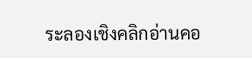ระลองเชิงคลิกอ่านคอ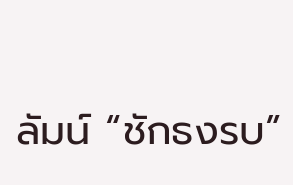ลัมน์ “ชักธงรบ”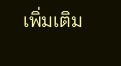เพิ่มเติม